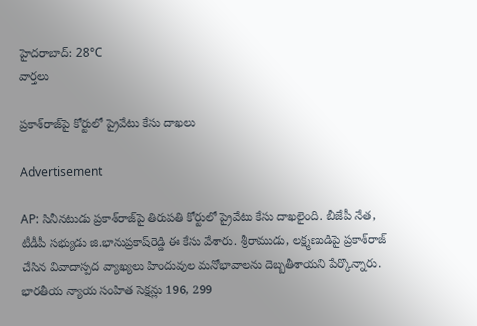హైదరాబాద్: 28°C
వార్తలు

ప్రకాశ్‌రాజ్‌పై కోర్టులో ప్రైవేటు కేసు దాఖలు

Advertisement

AP: సినీనటుడు ప్రకాశ్‌రాజ్‌పై తిరుపతి కోర్టులో ప్రైవేటు కేసు దాఖలైంది. బీజేపీ నేత, టీడీపీ సభ్యుడు జి.భానుప్రకాష్‌రెడ్డి ఈ కేసు వేశారు. శ్రీరాముడు, లక్ష్మణుడిపై ప్రకాశ్‌రాజ్ చేసిన వివాదాస్పద వ్యాఖ్యలు హిందువుల మనోభావాలను దెబ్బతీశాయని పేర్కొన్నారు. భారతీయ న్యాయ సంహిత సెక్షన్లు 196, 299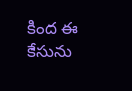కింద ఈ కేసును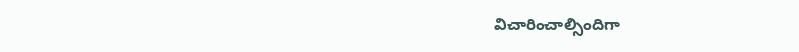విచారించాల్సిందిగా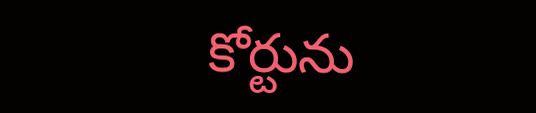కోర్టును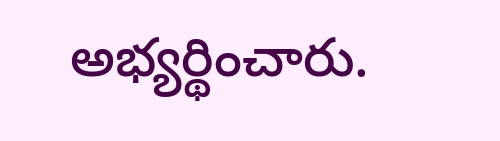అభ్యర్థించారు.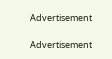Advertisement

Advertisement